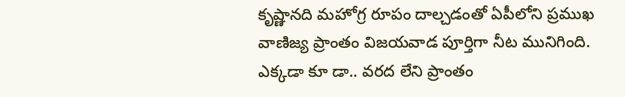కృష్ణానది మహోగ్ర రూపం దాల్చడంతో ఏపీలోని ప్రముఖ వాణిజ్య ప్రాంతం విజయవాడ పూర్తిగా నీట మునిగింది. ఎక్కడా కూ డా.. వరద లేని ప్రాంతం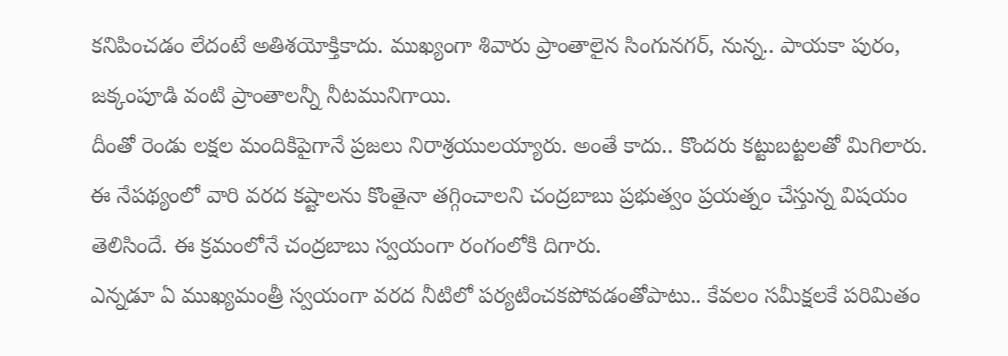కనిపించడం లేదంటే అతిశయోక్తికాదు. ముఖ్యంగా శివారు ప్రాంతాలైన సింగునగర్, నున్న.. పాయకా పురం, జక్కంపూడి వంటి ప్రాంతాలన్నీ నీటమునిగాయి.
దీంతో రెండు లక్షల మందికిపైగానే ప్రజలు నిరాశ్రయులయ్యారు. అంతే కాదు.. కొందరు కట్టుబట్టలతో మిగిలారు. ఈ నేపథ్యంలో వారి వరద కష్టాలను కొంతైనా తగ్గించాలని చంద్రబాబు ప్రభుత్వం ప్రయత్నం చేస్తున్న విషయం తెలిసిందే. ఈ క్రమంలోనే చంద్రబాబు స్వయంగా రంగంలోకి దిగారు.
ఎన్నడూ ఏ ముఖ్యమంత్రీ స్వయంగా వరద నీటిలో పర్యటించకపోవడంతోపాటు.. కేవలం సమీక్షలకే పరిమితం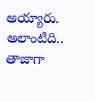అయ్యారు. అలాంటిది.. తాజాగా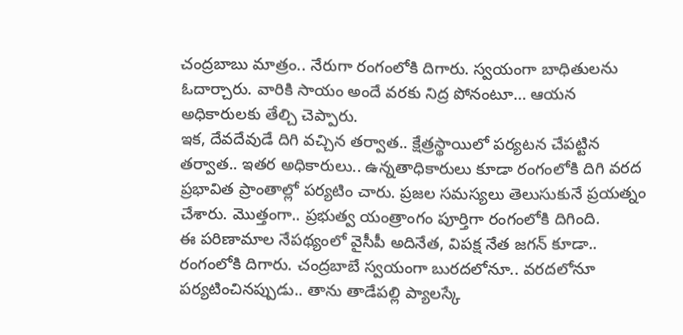చంద్రబాబు మాత్రం.. నేరుగా రంగంలోకి దిగారు. స్వయంగా బాధితులను ఓదార్చారు. వారికి సాయం అందే వరకు నిద్ర పోనంటూ… ఆయన అధికారులకు తేల్చి చెప్పారు.
ఇక, దేవదేవుడే దిగి వచ్చిన తర్వాత.. క్షేత్రస్థాయిలో పర్యటన చేపట్టిన తర్వాత.. ఇతర అధికారులు.. ఉన్నతాధికారులు కూడా రంగంలోకి దిగి వరద ప్రభావిత ప్రాంతాల్లో పర్యటిం చారు. ప్రజల సమస్యలు తెలుసుకునే ప్రయత్నం చేశారు. మొత్తంగా.. ప్రభుత్వ యంత్రాంగం పూర్తిగా రంగంలోకి దిగింది.
ఈ పరిణామాల నేపథ్యంలో వైసీపీ అదినేత, విపక్ష నేత జగన్ కూడా.. రంగంలోకి దిగారు. చంద్రబాబే స్వయంగా బురదలోనూ.. వరదలోనూ పర్యటించినప్పుడు.. తాను తాడేపల్లి ప్యాలస్కే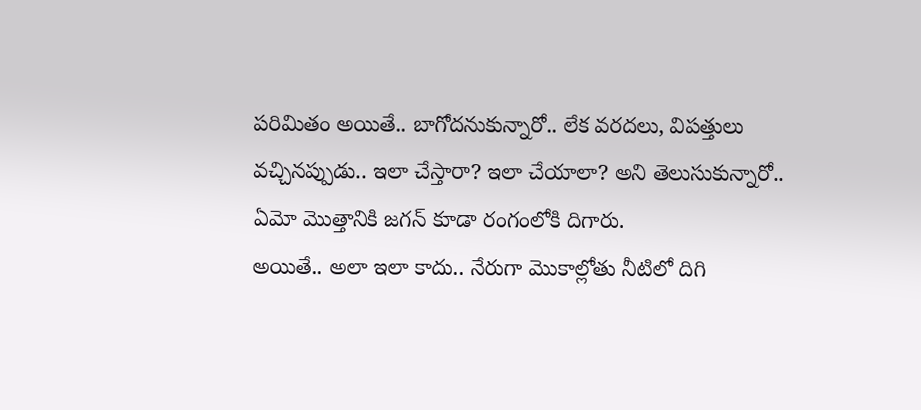పరిమితం అయితే.. బాగోదనుకున్నారో.. లేక వరదలు, విపత్తులు వచ్చినప్పుడు.. ఇలా చేస్తారా? ఇలా చేయాలా? అని తెలుసుకున్నారో.. ఏమో మొత్తానికి జగన్ కూడా రంగంలోకి దిగారు.
అయితే.. అలా ఇలా కాదు.. నేరుగా మొకాల్లోతు నీటిలో దిగి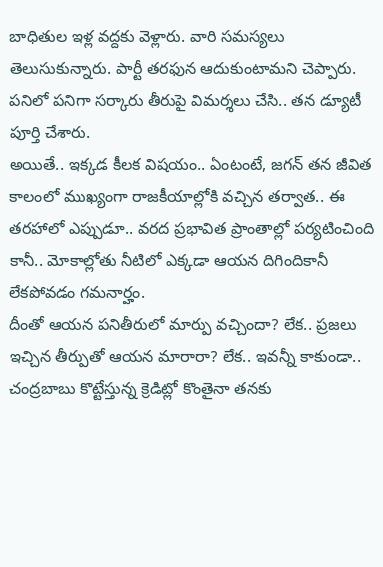బాధితుల ఇళ్ల వద్దకు వెళ్లారు. వారి సమస్యలు తెలుసుకున్నారు. పార్టీ తరఫున ఆదుకుంటామని చెప్పారు. పనిలో పనిగా సర్కారు తీరుపై విమర్శలు చేసి.. తన డ్యూటీ పూర్తి చేశారు.
అయితే.. ఇక్కడ కీలక విషయం.. ఏంటంటే, జగన్ తన జీవిత కాలంలో ముఖ్యంగా రాజకీయాల్లోకి వచ్చిన తర్వాత.. ఈ తరహాలో ఎప్పుడూ.. వరద ప్రభావిత ప్రాంతాల్లో పర్యటించింది కానీ.. మోకాల్లోతు నీటిలో ఎక్కడా ఆయన దిగిందికానీ లేకపోవడం గమనార్హం.
దీంతో ఆయన పనితీరులో మార్పు వచ్చిందా? లేక.. ప్రజలు ఇచ్చిన తీర్పుతో ఆయన మారారా? లేక.. ఇవన్నీ కాకుండా.. చంద్రబాబు కొట్టేస్తున్న క్రెడిట్లో కొంతైనా తనకు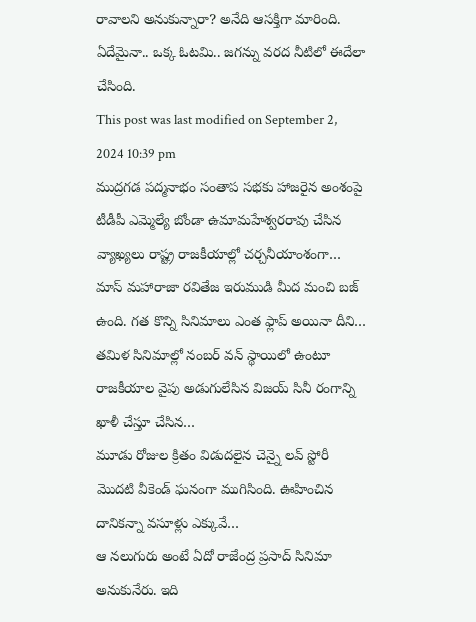రావాలని అనుకున్నారా? అనేది ఆసక్తిగా మారింది. ఏదేమైనా.. ఒక్క ఓటమి.. జగన్ను వరద నీటిలో ఈదేలా చేసింది.
This post was last modified on September 2, 2024 10:39 pm
ముద్రగడ పద్మనాభం సంతాప సభకు హాజరైన అంశంపై టీడీపీ ఎమ్మెల్యే బోండా ఉమామహేశ్వరరావు చేసిన వ్యాఖ్యలు రాష్ట్ర రాజకీయాల్లో చర్చనీయాంశంగా…
మాస్ మహారాజా రవితేజ ఇరుముడి మీద మంచి బజ్ ఉంది. గత కొన్ని సినిమాలు ఎంత ఫ్లాప్ అయినా దీని…
తమిళ సినిమాల్లో నంబర్ వన్ స్థాయిలో ఉంటూ రాజకీయాల వైపు అడుగులేసిన విజయ్ సినీ రంగాన్ని ఖాళీ చేస్తూ చేసిన…
మూడు రోజుల క్రితం విడుదలైన చెన్నై లవ్ స్టోరీ మొదటి వీకెండ్ ఘనంగా ముగిసింది. ఊహించిన దానికన్నా వసూళ్లు ఎక్కువే…
ఆ నలుగురు అంటే ఏదో రాజేంద్ర ప్రసాద్ సినిమా అనుకునేరు. ఇది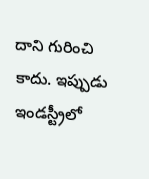దాని గురించి కాదు. ఇప్పుడు ఇండస్ట్రీలో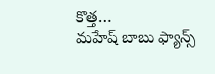కొత్త…
మహేష్ బాబు ఫ్యాన్స్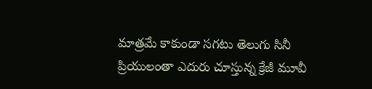మాత్రమే కాకుండా సగటు తెలుగు సినీ ప్రియులంతా ఎదురు చూస్తున్న క్రేజీ మూవీ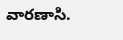వారణాసి.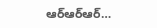ఆర్ఆర్ఆర్…